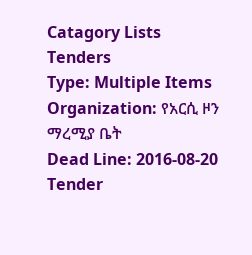Catagory Lists
Tenders
Type: Multiple Items
Organization: የአርሲ ዞን ማረሚያ ቤት
Dead Line: 2016-08-20
Tender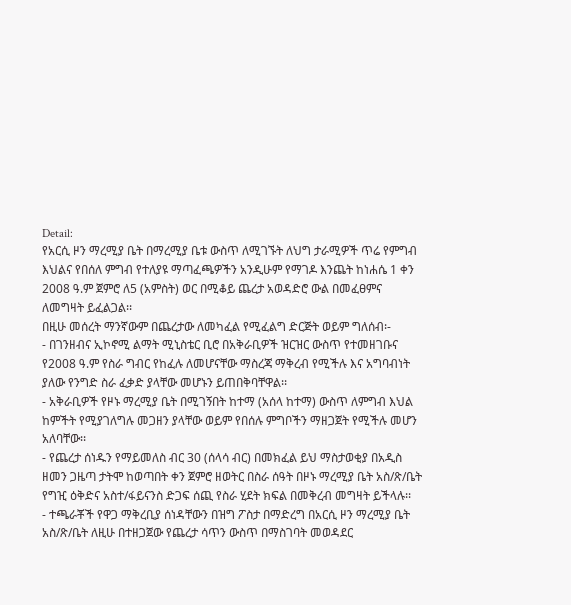Detail:
የአርሲ ዞን ማረሚያ ቤት በማረሚያ ቤቱ ውስጥ ለሚገኙት ለህግ ታራሚዎች ጥሬ የምግብ እህልና የበሰለ ምግብ የተለያዩ ማጣፈጫዎችን አንዲሁም የማገዶ እንጨት ከነሐሴ 1 ቀን 2008 ዓ.ም ጀምሮ ለ5 (አምስት) ወር በሚቆይ ጨረታ አወዳድሮ ውል በመፈፀምና ለመግዛት ይፈልጋል፡፡
በዚሁ መሰረት ማንኛውም በጨረታው ለመካፈል የሚፈልግ ድርጅት ወይም ግለሰብ፡-
- በገንዘብና ኢኮኖሚ ልማት ሚኒስቴር ቢሮ በአቅራቢዎች ዝርዝር ውስጥ የተመዘገቡና የ2008 ዓ.ም የስራ ግብር የከፈሉ ለመሆናቸው ማስረጃ ማቅረብ የሚችሉ እና አግባብነት ያለው የንግድ ስራ ፈቃድ ያላቸው መሆኑን ይጠበቅባቸዋል፡፡
- አቅራቢዎች የዞኑ ማረሚያ ቤት በሚገኝበት ከተማ (አሰላ ከተማ) ውስጥ ለምግብ እህል ከምችት የሚያገለግሉ መጋዘን ያላቸው ወይም የበሰሉ ምግቦችን ማዘጋጀት የሚችሉ መሆን አለባቸው፡፡
- የጨረታ ሰነዱን የማይመለስ ብር 30 (ሰላሳ ብር) በመክፈል ይህ ማስታወቂያ በአዲስ ዘመን ጋዜጣ ታትሞ ከወጣበት ቀን ጀምሮ ዘወትር በስራ ሰዓት በዞኑ ማረሚያ ቤት አስ/ጽ/ቤት የግዢ ዕቅድና አስተ/ፋይናንስ ድጋፍ ሰጪ የስራ ሂደት ክፍል በመቅረብ መግዛት ይችላሉ፡፡
- ተጫራቾች የዋጋ ማቅረቢያ ሰነዳቸውን በዝግ ፖስታ በማድረግ በአርሲ ዞን ማረሚያ ቤት አስ/ጽ/ቤት ለዚሁ በተዘጋጀው የጨረታ ሳጥን ውስጥ በማስገባት መወዳደር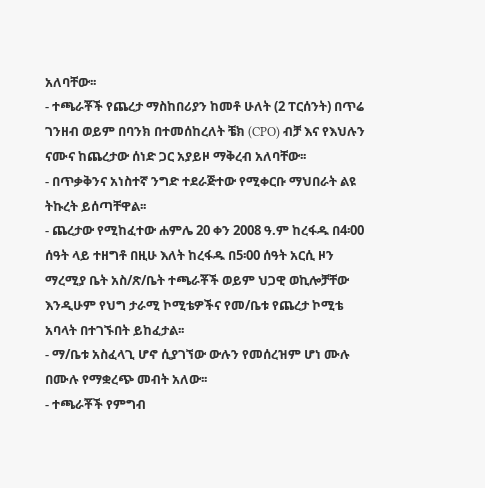አለባቸው፡፡
- ተጫራቾች የጨረታ ማስከበሪያን ከመቶ ሁለት (2 ፐርሰንት) በጥሬ ገንዘብ ወይም በባንክ በተመሰከረለት ቼክ (CPO) ብቻ እና የእህሉን ናሙና ከጨረታው ሰነድ ጋር አያይዞ ማቅረብ አለባቸው፡፡
- በጥቃቅንና አነስተኛ ንግድ ተደራጅተው የሚቀርቡ ማህበራት ልዩ ትኩረት ይሰጣቸዋል፡፡
- ጨረታው የሚከፈተው ሐምሌ 20 ቀን 2008 ዓ.ም ከረፋዱ በ4፡00 ሰዓት ላይ ተዘግቶ በዚሁ እለት ከረፋዱ በ5፡00 ሰዓት አርሲ ዞን ማረሚያ ቤት አስ/ጽ/ቤት ተጫራቾች ወይም ህጋዊ ወኪሎቻቸው እንዲሁም የህግ ታራሚ ኮሚቴዎችና የመ/ቤቱ የጨረታ ኮሚቴ አባላት በተገኙበት ይከፈታል፡፡
- ማ/ቤቱ አስፈላጊ ሆኖ ሲያገኘው ውሉን የመሰረዝም ሆነ ሙሉ በሙሉ የማቋረጭ መብት አለው፡፡
- ተጫራቾች የምግብ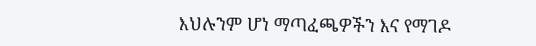እህሉንም ሆነ ማጣፈጫዎችን እና የማገዶ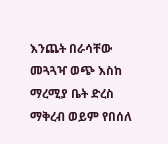እንጨት በራሳቸው መጓጓዣ ወጭ እስከ ማረሚያ ቤት ድረስ ማቅረብ ወይም የበሰለ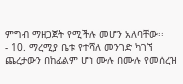ምግብ ማዘጋጀት የሚችሉ መሆን አለባቸው፡፡
- 10. ማረሚያ ቤቱ የተሻለ መንገድ ካገኘ ጨረታውን በከፊልም ሆነ ሙሉ በሙሉ የመሰረዝ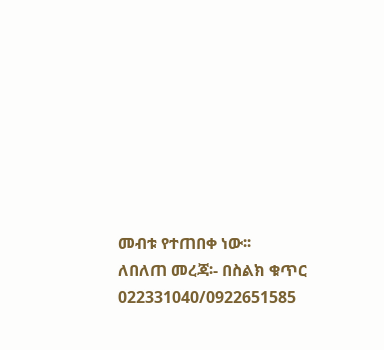መብቱ የተጠበቀ ነው፡፡
ለበለጠ መረጃ፡- በስልክ ቁጥር 022331040/0922651585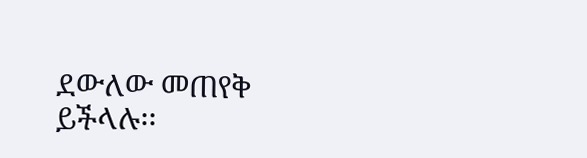ደውለው መጠየቅ ይችላሉ፡፡